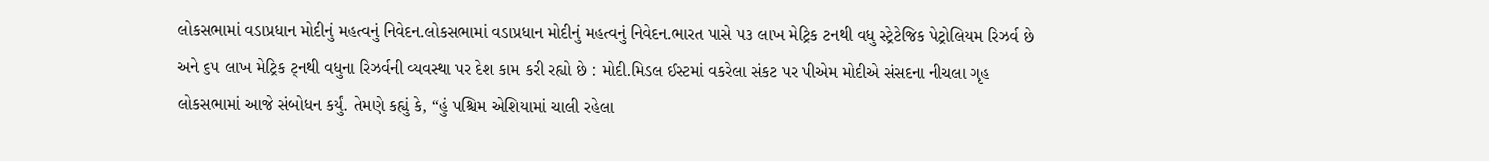લોકસભામાં વડાપ્રધાન મોદીનું મહત્વનું નિવેદન.લોકસભામાં વડાપ્રધાન મોદીનું મહત્વનું નિવેદન.ભારત પાસે ૫૩ લાખ મેટ્રિક ટનથી વધુ સ્ટ્રેટેજિક પેટ્રોલિયમ રિઝર્વ છે અને ૬૫ લાખ મેટ્રિક ટ્નથી વધુના રિઝર્વની વ્યવસ્થા પર દેશ કામ કરી રહ્યો છે : મોદી.મિડલ ઈસ્ટમાં વકરેલા સંકટ પર પીએમ મોદીએ સંસદના નીચલા ગૃહ લોકસભામાં આજે સંબોધન કર્યું. તેમણે કહ્યું કે, “હું પશ્ચિમ એશિયામાં ચાલી રહેલા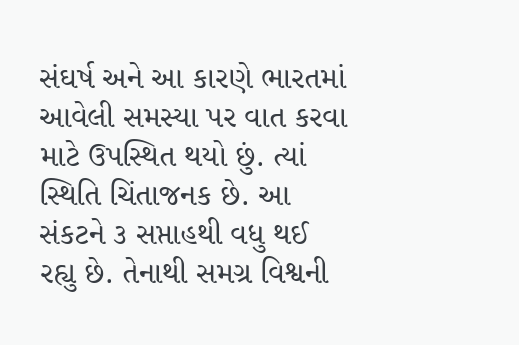સંઘર્ષ અને આ કારણે ભારતમાં આવેલી સમસ્યા પર વાત કરવા માટે ઉપસ્થિત થયો છું. ત્યાં સ્થિતિ ચિંતાજનક છે. આ સંકટને ૩ સપ્તાહથી વધુ થઈ રહ્યુ છે. તેનાથી સમગ્ર વિશ્વની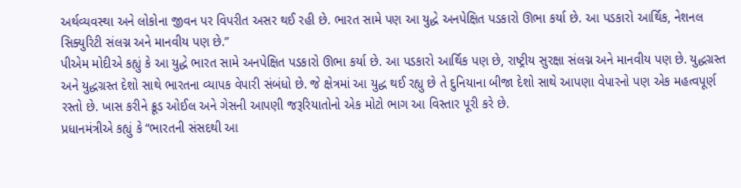અર્થવ્યવસ્થા અને લોકોના જીવન પર વિપરીત અસર થઈ રહી છે. ભારત સામે પણ આ યુદ્ધે અનપેક્ષિત પડકારો ઊભા કર્યા છે. આ પડકારો આર્થિક, નેશનલ સિક્યુરિટી સંલગ્ન અને માનવીય પણ છે.”
પીએમ મોદીએ કહ્યું કે આ યુદ્ધે ભારત સામે અનપેક્ષિત પડકારો ઊભા કર્યા છે. આ પડકારો આર્થિક પણ છે, રાષ્ટ્રીય સુરક્ષા સંલગ્ન અને માનવીય પણ છે. યુદ્ધગ્રસ્ત અને યુદ્ધગ્રસ્ત દેશો સાથે ભારતના વ્યાપક વેપારી સંબંધો છે. જે ક્ષેત્રમાં આ યુદ્ધ થઈ રહ્યુ છે તે દુનિયાના બીજા દેશો સાથે આપણા વેપારનો પણ એક મહત્વપૂર્ણ રસ્તો છે. ખાસ કરીને ક્રૂડ ઓઈલ અને ગેસની આપણી જરૂરિયાતોનો એક મોટો ભાગ આ વિસ્તાર પૂરી કરે છે.
પ્રધાનમંત્રીએ કહ્યું કે “ભારતની સંસદથી આ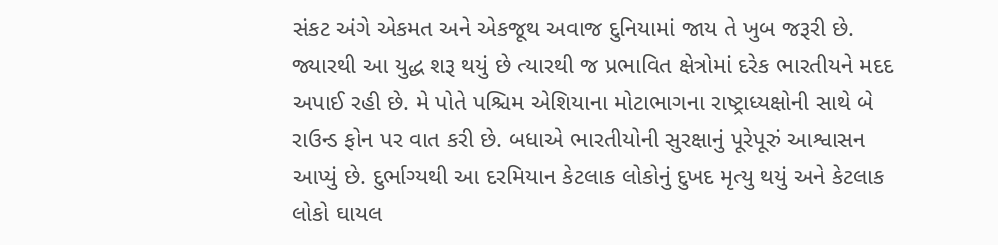સંકટ અંગે એકમત અને એકજૂથ અવાજ દુનિયામાં જાય તે ખુબ જરૂરી છે. જ્યારથી આ યુદ્ધ શરૂ થયું છે ત્યારથી જ પ્રભાવિત ક્ષેત્રોમાં દરેક ભારતીયને મદદ અપાઈ રહી છે. મે પોતે પશ્ચિમ એશિયાના મોટાભાગના રાષ્ટ્રાધ્યક્ષોની સાથે બે રાઉન્ડ ફોન પર વાત કરી છે. બધાએ ભારતીયોની સુરક્ષાનું પૂરેપૂરું આશ્વાસન આપ્યું છે. દુર્ભાગ્યથી આ દરમિયાન કેટલાક લોકોનું દુખદ મૃત્યુ થયું અને કેટલાક લોકો ઘાયલ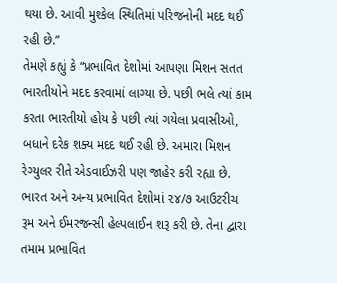થયા છે. આવી મુશ્કેલ સ્થિતિમાં પરિજનોની મદદ થઈ રહી છે.”
તેમણે કહ્યું કે “પ્રભાવિત દેશોમાં આપણા મિશન સતત ભારતીયોને મદદ કરવામાં લાગ્યા છે. પછી ભલે ત્યાં કામ કરતા ભારતીયો હોય કે પછી ત્યાં ગયેલા પ્રવાસીઓ, બધાને દરેક શક્ય મદદ થઈ રહી છે. અમારા મિશન રેગ્યુલર રીતે એડવાઈઝરી પણ જાહેર કરી રહ્યા છે. ભારત અને અન્ય પ્રભાવિત દેશોમાં ૨૪/૭ આઉટરીચ રૂમ અને ઈમરજન્સી હેલ્પલાઈન શરૂ કરી છે. તેના દ્વારા તમામ પ્રભાવિત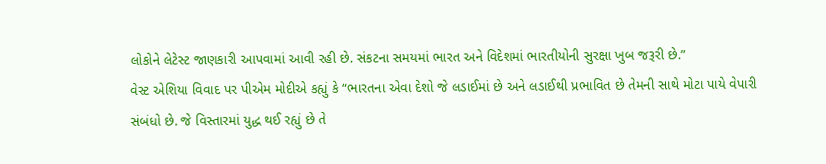લોકોને લેટેસ્ટ જાણકારી આપવામાં આવી રહી છે. સંકટના સમયમાં ભારત અને વિદેશમાં ભારતીયોની સુરક્ષા ખુબ જરૂરી છે.”
વેસ્ટ એશિયા વિવાદ પર પીએમ મોદીએ કહ્યું કે “ભારતના એવા દેશો જે લડાઈમાં છે અને લડાઈથી પ્રભાવિત છે તેમની સાથે મોટા પાયે વેપારી સંબંધો છે. જે વિસ્તારમાં યુદ્ધ થઈ રહ્યું છે તે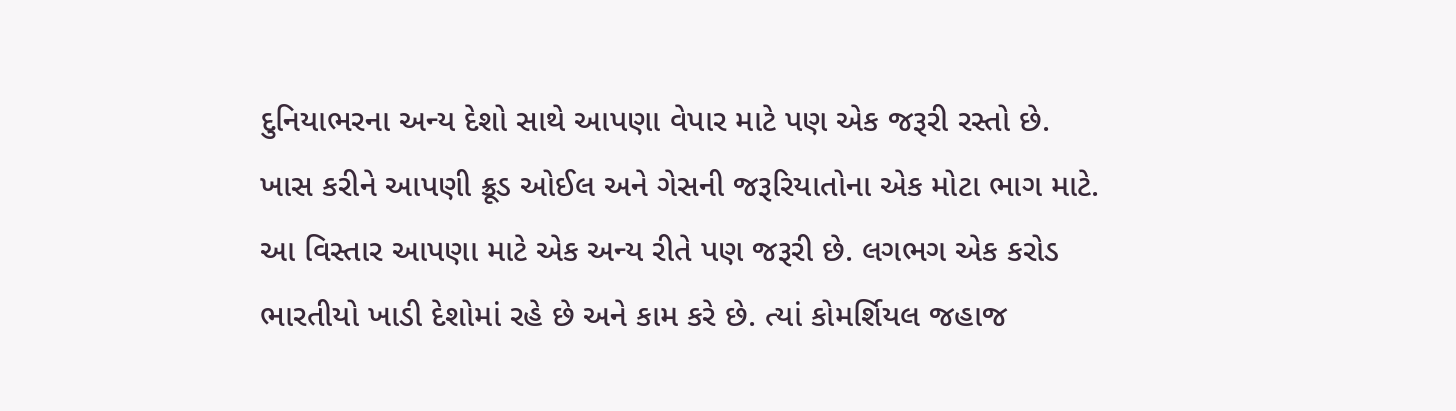દુનિયાભરના અન્ય દેશો સાથે આપણા વેપાર માટે પણ એક જરૂરી રસ્તો છે. ખાસ કરીને આપણી ક્રૂડ ઓઈલ અને ગેસની જરૂરિયાતોના એક મોટા ભાગ માટે. આ વિસ્તાર આપણા માટે એક અન્ય રીતે પણ જરૂરી છે. લગભગ એક કરોડ ભારતીયો ખાડી દેશોમાં રહે છે અને કામ કરે છે. ત્યાં કોમર્શિયલ જહાજ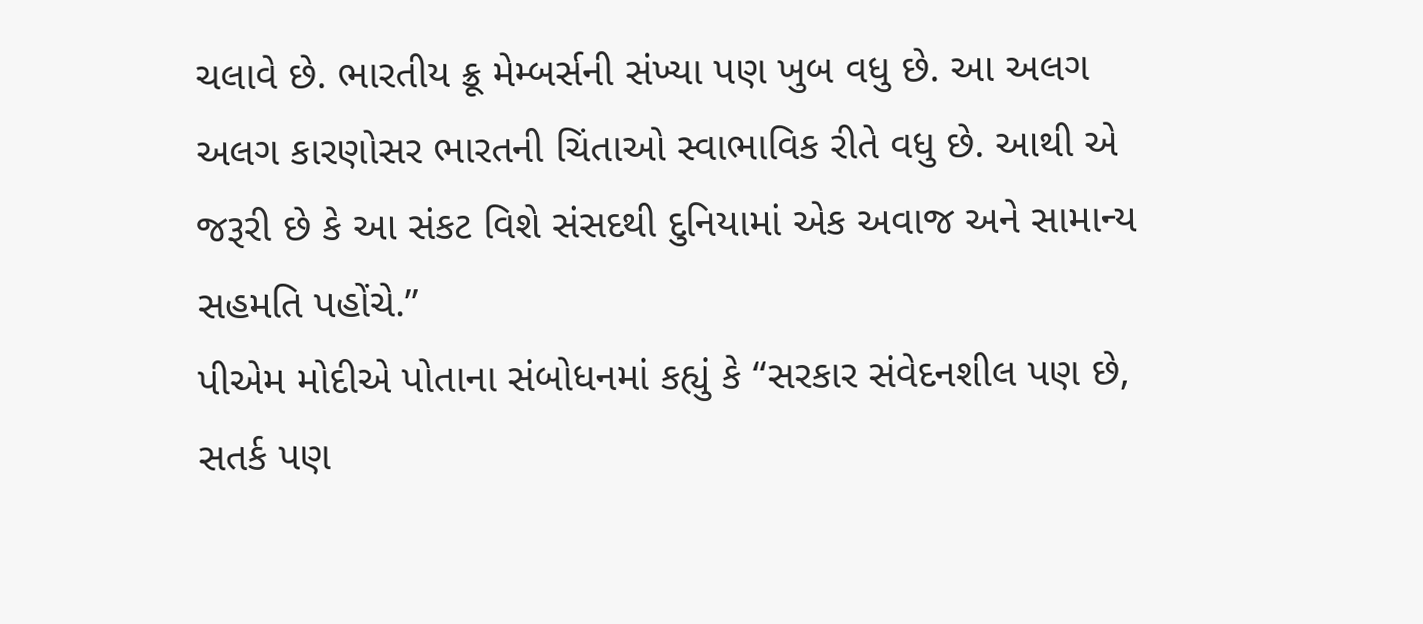ચલાવે છે. ભારતીય ક્રૂ મેમ્બર્સની સંખ્યા પણ ખુબ વધુ છે. આ અલગ અલગ કારણોસર ભારતની ચિંતાઓ સ્વાભાવિક રીતે વધુ છે. આથી એ જરૂરી છે કે આ સંકટ વિશે સંસદથી દુનિયામાં એક અવાજ અને સામાન્ય સહમતિ પહોંચે.”
પીએમ મોદીએ પોતાના સંબોધનમાં કહ્યું કે “સરકાર સંવેદનશીલ પણ છે, સતર્ક પણ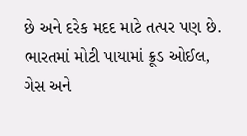છે અને દરેક મદદ માટે તત્પર પણ છે. ભારતમાં મોટી પાયામાં ક્રૂડ ઓઈલ, ગેસ અને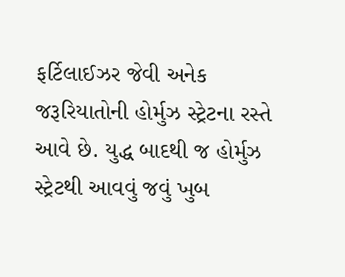ફર્ટિલાઈઝર જેવી અનેક જરૂરિયાતોની હોર્મુઝ સ્ટ્રેટના રસ્તે આવે છે. યુદ્ધ બાદથી જ હોર્મુઝ સ્ટ્રેટથી આવવું જવું ખુબ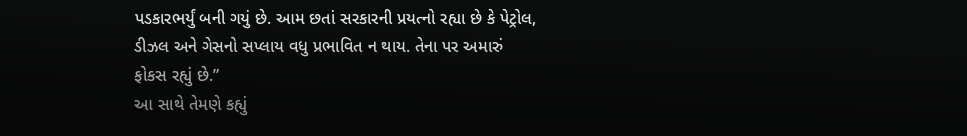પડકારભર્યું બની ગયું છે. આમ છતાં સરકારની પ્રયત્નો રહ્યા છે કે પેટ્રોલ, ડીઝલ અને ગેસનો સપ્લાય વધુ પ્રભાવિત ન થાય. તેના પર અમારું ફોકસ રહ્યું છે.”
આ સાથે તેમણે કહ્યું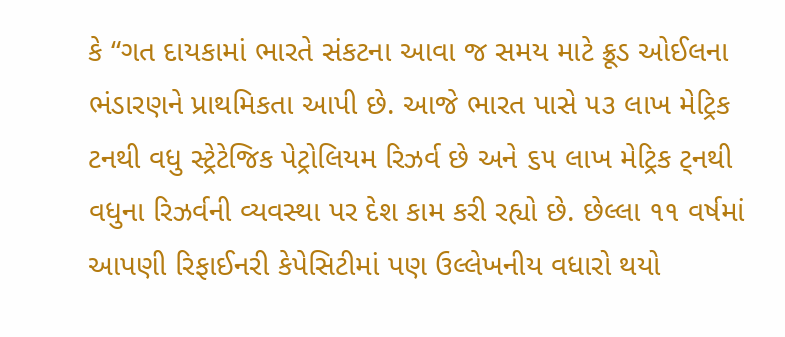કે “ગત દાયકામાં ભારતે સંકટના આવા જ સમય માટે ક્રૂડ ઓઈલના ભંડારણને પ્રાથમિકતા આપી છે. આજે ભારત પાસે ૫૩ લાખ મેટ્રિક ટનથી વધુ સ્ટ્રેટેજિક પેટ્રોલિયમ રિઝર્વ છે અને ૬૫ લાખ મેટ્રિક ટ્નથી વધુના રિઝર્વની વ્યવસ્થા પર દેશ કામ કરી રહ્યો છે. છેલ્લા ૧૧ વર્ષમાં આપણી રિફાઈનરી કેપેસિટીમાં પણ ઉલ્લેખનીય વધારો થયો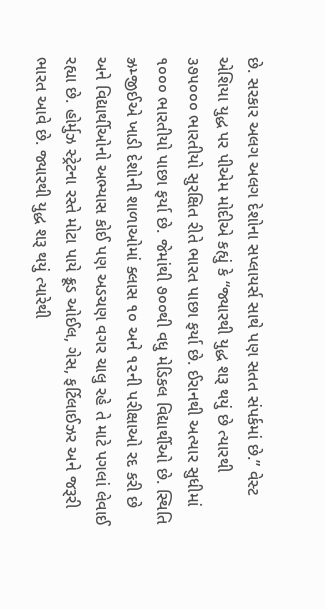છે. સરકાર અલગ અલગ દેશોના સપ્લાયર્સ સાથે પણ સતત સંપર્કમાં છે.” વેસ્ટ એશિયા યુદ્ધ પર પીએમ મોદીએ કહ્યું કે “જ્યારથી યુદ્ધ શરૂ થયું છે ત્યારથી ૩૭૫૦૦૦ ભારતીયો સુરક્ષિત રીતે ભારત પાછા ફર્યા છે. ઈરાનથી અત્યાર સુધીમાં ૧૦૦૦ ભારતીયો પાછા ફર્યા છે. જેમાંથી ૭૦૦થી વધુ મેડિકલ વિદ્યાર્થીઓ છે. સ્થિતિ ઝ્રમ્જીઈએ ખાડી દેશોની શાળાઓમાં ક્લાસ ૧૦ અને ૧૨ની પરીક્ષાઓ રદ કરી છે અને વિદ્યાર્થીઓનો અભ્યાસ કોઈ પણ અડચણ વગર ચાલુ રહે તે માટે પગલાં લેવાઈ રહ્યા છે. હોર્મુઝ સ્ટ્રેટના રસ્તે મોટા પાયે ક્રૂડ ઓઈલ, ગેસ, ફર્ટિલાઈઝર અને જરૂરી ભારત આવે છે. જ્યારથી યુદ્ધ શરૂ થયું ત્યારેથી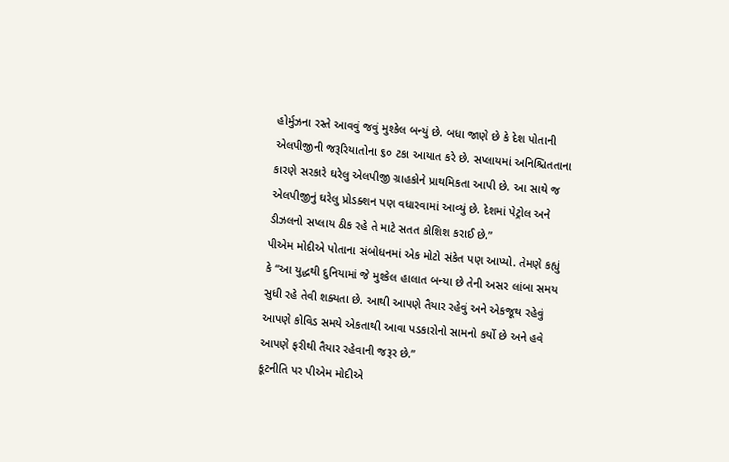હોર્મુઝના રસ્તે આવવું જવું મુશ્કેલ બન્યું છે. બધા જાણે છે કે દેશ પોતાની એલપીજીની જરૂરિયાતોના ૬૦ ટકા આયાત કરે છે. સપ્લાયમાં અનિશ્ચિતતાના કારણે સરકારે ઘરેલુ એલપીજી ગ્રાહકોને પ્રાથમિકતા આપી છે. આ સાથે જ એલપીજીનું ઘરેલુ પ્રોડક્શન પણ વધારવામાં આવ્યું છે. દેશમાં પેટ્રોલ અને ડીઝલનો સપ્લાય ઠીક રહે તે માટે સતત કોશિશ કરાઈ છે.”
પીએમ મોદીએ પોતાના સંબોધનમાં એક મોટો સંકેત પણ આપ્યો. તેમણે કહ્યું કે “આ યુદ્ધથી દુનિયામાં જે મુશ્કેલ હાલાત બન્યા છે તેની અસર લાંબા સમય સુધી રહે તેવી શક્યતા છે. આથી આપણે તૈયાર રહેવું અને એકજૂથ રહેવું આપણે કોવિડ સમયે એકતાથી આવા પડકારોનો સામનો કર્યો છે અને હવે આપણે ફરીથી તૈયાર રહેવાની જરૂર છે.”
કૂટનીતિ પર પીએમ મોદીએ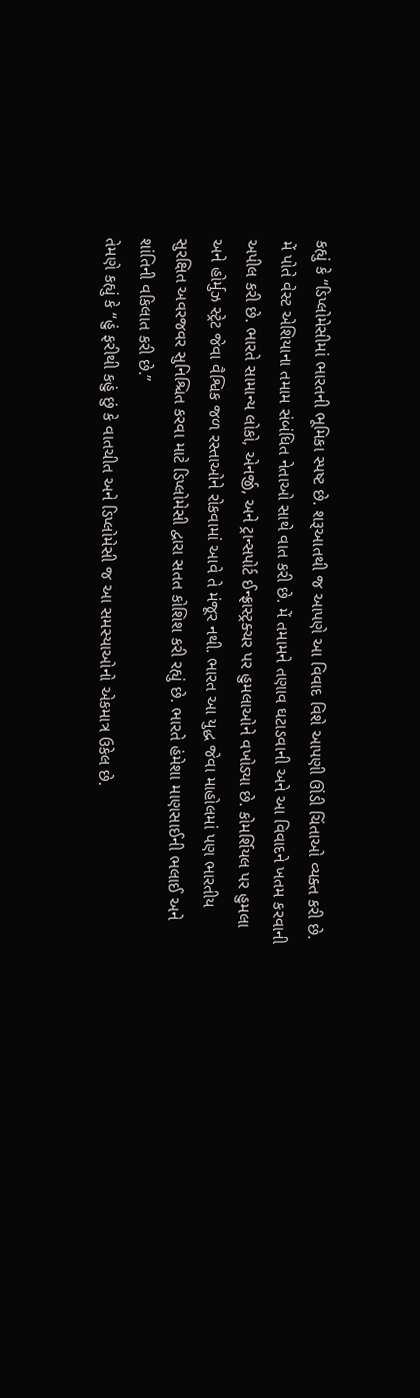કહ્યું કે “ડિપ્લોમેસીમાં ભારતની ભૂમિકા સ્પષ્ટ છે. શરૂઆતથી જ આપણે આ વિવાદ વિશે આપણી ઊંડી ચિંતાઓ વ્યક્ત કરી છે. મેં પોતે વેસ્ટ એશિયાના તમામ સંબંધિત નેતાઓ સાથે વાત કરી છે. મેં તમામને તણાવ ઘટાડવાની અને આ વિવાદને ખતમ કરવાની અપીલ કરી છે. ભારતે સામાન્ય લોકો, એનર્જી, અને ટ્રાન્સપોર્ટ ઈન્ફ્રાસ્ટ્રક્ચર પર હુમલાઓને વખોડ્યા છે. કોમર્શિયલ પર હુમલા અને હોર્મુઝ સ્ટ્રેટ જેવા વૈશ્વિક જળ રસ્તાઓને રોકવામાં આવે તે મંજૂર નથી. ભારત આ યુદ્ધ જેવા માહોલમાં પણ ભારતીય સુરક્ષિત અવરજવર સુનિશ્ચિત કરવા માટે ડિપ્લોમેસી દ્વારા સતત કોશિશ કરી રહ્યું છે. ભારતે હંમેશા માણસાઈની ભલાઈ અને શાંતિની વકિલાત કરી છે.”
તેમણે કહ્યું કે “હું ફરીથી કહું છું કે વાતચીત અને ડિપ્લોમેસી જ આ સમસ્યાઓનો એકમાત્ર ઉકેલ છે.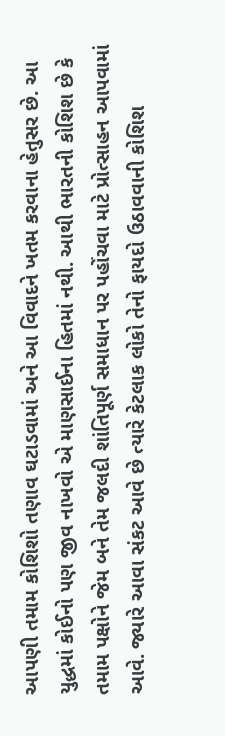આપણી તમામ કોશિશો તણાવ ઘટાડવામાં અને આ વિવાદને ખતમ કરવાના હેતુસર છે. આ યુદ્ધમાં કોઈનો પણ જીવ નાખવો એ માણસાઈના હિતમાં નથી. આથી ભારતની કોશિશ છે કે તમામ પક્ષોને જેમ બને તેમ જલદી શાંતિપૂર્ણ સમાધાન પર પહોંચવા માટે પ્રોત્સાહન આપવામાં આવે. જ્યારે આવા સંકટ આવે છે ત્યારે કેટલાક લોકો તેનો ફાયદો ઉઠાવવાની કોશિશ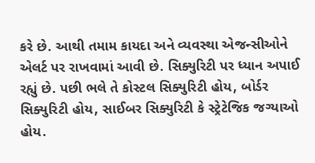કરે છે. આથી તમામ કાયદા અને વ્યવસ્થા એજન્સીઓને એલર્ટ પર રાખવામાં આવી છે. સિક્યુરિટી પર ધ્યાન અપાઈ રહ્યું છે. પછી ભલે તે કોસ્ટલ સિક્યુરિટી હોય, બોર્ડર સિક્યુરિટી હોય, સાઈબર સિક્યુરિટી કે સ્ટ્રેટેજિક જગ્યાઓ હોય.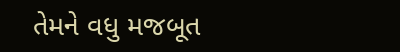તેમને વધુ મજબૂત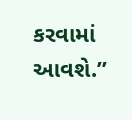કરવામાં આવશે.”